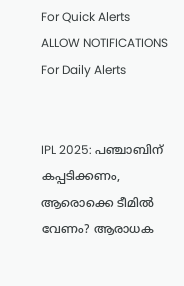For Quick Alerts
ALLOW NOTIFICATIONS
For Daily Alerts


IPL 2025: പഞ്ചാബിന് കപ്പടിക്കണം, ആരൊക്കെ ടീമില്‍ വേണം? ആരാധക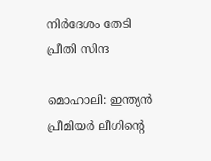നിര്‍ദേശം തേടി പ്രീതി സിന്ദ

മൊഹാലി: ഇന്ത്യന്‍ പ്രീമിയര്‍ ലീഗിന്റെ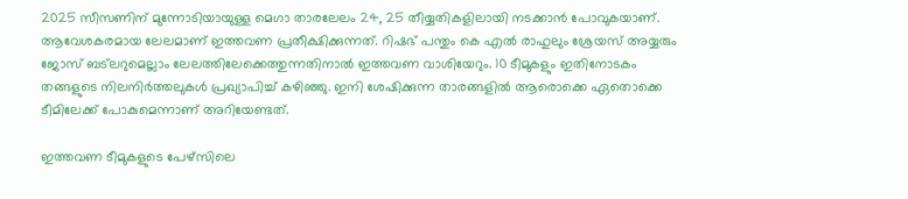2025 സീസണിന് മുന്നോടിയായുള്ള മെഗാ താരലേലം 24, 25 തീയ്യതികളിലായി നടക്കാന്‍ പോവുകയാണ്. ആവേശകരമായ ലേലമാണ് ഇത്തവണ പ്രതീക്ഷിക്കുന്നത്. റിഷഭ് പന്തും കെ എല്‍ രാഹുലും ശ്രേയസ് അയ്യരും ജോസ് ബട്‌ലറുമെല്ലാം ലേലത്തിലേക്കെത്തുന്നതിനാല്‍ ഇത്തവണ വാശിയേറും. 10 ടീമുകളും ഇതിനോടകം തങ്ങളുടെ നിലനിര്‍ത്തലുകള്‍ പ്രഖ്യാപിച്ച് കഴിഞ്ഞു. ഇനി ശേഷിക്കുന്ന താരങ്ങളില്‍ ആരൊക്കെ ഏതൊക്കെ ടീമിലേക്ക് പോകുമെന്നാണ് അറിയേണ്ടത്.

ഇത്തവണ ടീമുകളുടെ പേഴ്‌സിലെ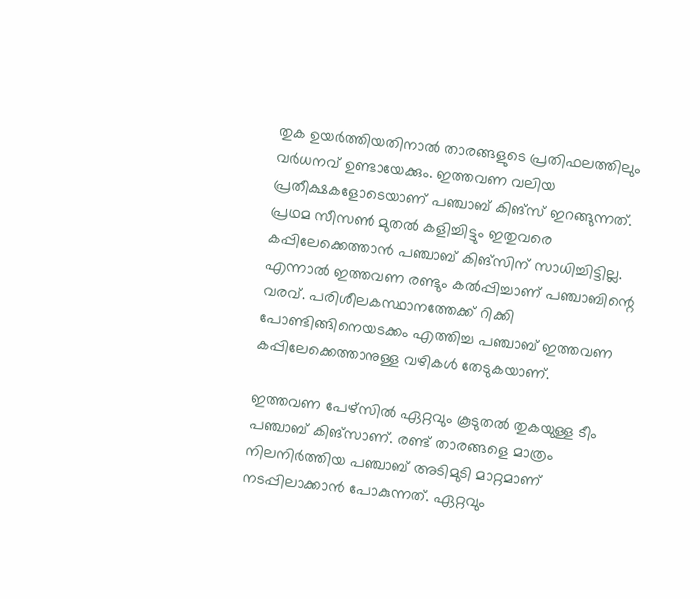തുക ഉയര്‍ത്തിയതിനാല്‍ താരങ്ങളുടെ പ്രതിഫലത്തിലും വര്‍ധനവ് ഉണ്ടായേക്കും. ഇത്തവണ വലിയ പ്രതീക്ഷകളോടെയാണ് പഞ്ചാബ് കിങ്‌സ് ഇറങ്ങുന്നത്. പ്രഥമ സീസണ്‍ മുതല്‍ കളിച്ചിട്ടും ഇതുവരെ കപ്പിലേക്കെത്താന്‍ പഞ്ചാബ് കിങ്‌സിന് സാധിച്ചിട്ടില്ല. എന്നാല്‍ ഇത്തവണ രണ്ടും കല്‍പ്പിച്ചാണ് പഞ്ചാബിന്റെ വരവ്. പരിശീലകസ്ഥാനത്തേക്ക് റിക്കി പോണ്ടിങ്ങിനെയടക്കം എത്തിച്ച പഞ്ചാബ് ഇത്തവണ കപ്പിലേക്കെത്താനുള്ള വഴികള്‍ തേടുകയാണ്.

ഇത്തവണ പേഴ്‌സില്‍ ഏറ്റവും കൂടുതല്‍ തുകയുള്ള ടീം പഞ്ചാബ് കിങ്‌സാണ്. രണ്ട് താരങ്ങളെ മാത്രം നിലനിര്‍ത്തിയ പഞ്ചാബ് അടിമുടി മാറ്റമാണ് നടപ്പിലാക്കാന്‍ പോകുന്നത്. ഏറ്റവും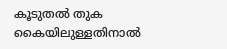കൂടുതല്‍ തുക കൈയിലുള്ളതിനാല്‍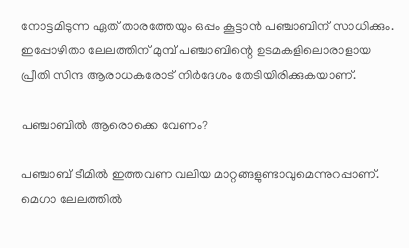നോട്ടമിടുന്ന ഏത് താരത്തേയും ഒപ്പം കൂട്ടാന്‍ പഞ്ചാബിന് സാധിക്കും. ഇപ്പോഴിതാ ലേലത്തിന് മുമ്പ് പഞ്ചാബിന്റെ ഉടമകളിലൊരാളായ പ്രീതി സിന്ദ ആരാധകരോട് നിര്‍ദേശം തേടിയിരിക്കുകയാണ്.

പഞ്ചാബില്‍ ആരൊക്കെ വേണം?

പഞ്ചാബ് ടീമില്‍ ഇത്തവണ വലിയ മാറ്റങ്ങളുണ്ടാവുമെന്നുറപ്പാണ്. മെഗാ ലേലത്തില്‍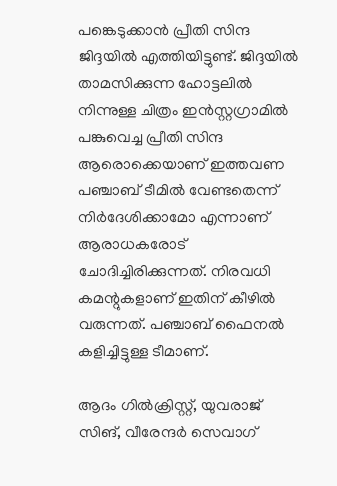പങ്കെടുക്കാന്‍ പ്രീതി സിന്ദ ജിദ്ദയില്‍ എത്തിയിട്ടുണ്ട്. ജിദ്ദയില്‍ താമസിക്കുന്ന ഹോട്ടലില്‍ നിന്നുള്ള ചിത്രം ഇന്‍സ്റ്റഗ്രാമില്‍ പങ്കുവെച്ച പ്രീതി സിന്ദ ആരൊക്കെയാണ് ഇത്തവണ പഞ്ചാബ് ടീമില്‍ വേണ്ടതെന്ന് നിര്‍ദേശിക്കാമോ എന്നാണ് ആരാധകരോട് ചോദിച്ചിരിക്കുന്നത്. നിരവധി കമന്റുകളാണ് ഇതിന് കീഴില്‍ വരുന്നത്. പഞ്ചാബ് ഫൈനല്‍ കളിച്ചിട്ടുള്ള ടീമാണ്.

ആദം ഗില്‍ക്രിസ്റ്റ്, യുവരാജ് സിങ്, വീരേന്ദര്‍ സെവാഗ്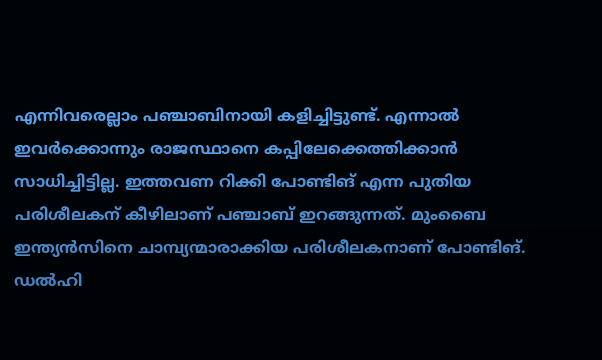എന്നിവരെല്ലാം പഞ്ചാബിനായി കളിച്ചിട്ടുണ്ട്. എന്നാല്‍ ഇവര്‍ക്കൊന്നും രാജസ്ഥാനെ കപ്പിലേക്കെത്തിക്കാന്‍ സാധിച്ചിട്ടില്ല. ഇത്തവണ റിക്കി പോണ്ടിങ് എന്ന പുതിയ പരിശീലകന് കീഴിലാണ് പഞ്ചാബ് ഇറങ്ങുന്നത്. മുംബൈ ഇന്ത്യന്‍സിനെ ചാമ്പ്യന്മാരാക്കിയ പരിശീലകനാണ് പോണ്ടിങ്. ഡല്‍ഹി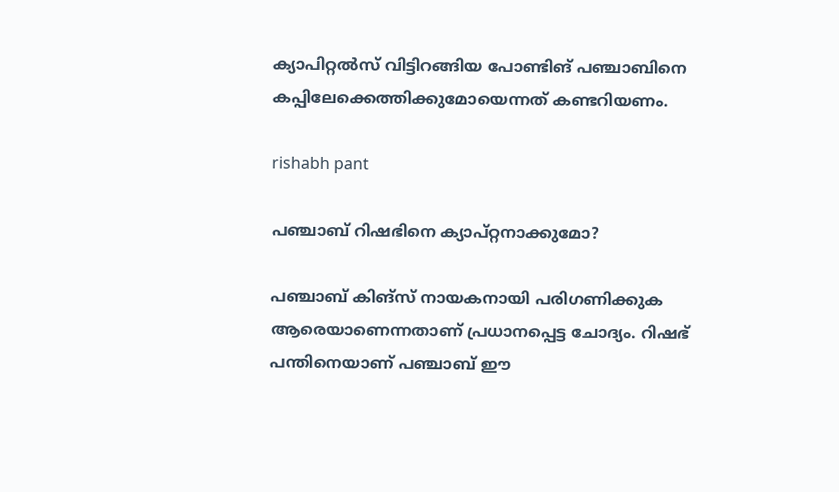ക്യാപിറ്റല്‍സ് വിട്ടിറങ്ങിയ പോണ്ടിങ് പഞ്ചാബിനെ കപ്പിലേക്കെത്തിക്കുമോയെന്നത് കണ്ടറിയണം.

rishabh pant

പഞ്ചാബ് റിഷഭിനെ ക്യാപ്റ്റനാക്കുമോ?

പഞ്ചാബ് കിങ്‌സ് നായകനായി പരിഗണിക്കുക ആരെയാണെന്നതാണ് പ്രധാനപ്പെട്ട ചോദ്യം. റിഷഭ് പന്തിനെയാണ് പഞ്ചാബ് ഈ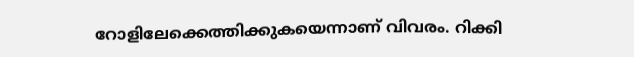റോളിലേക്കെത്തിക്കുകയെന്നാണ് വിവരം. റിക്കി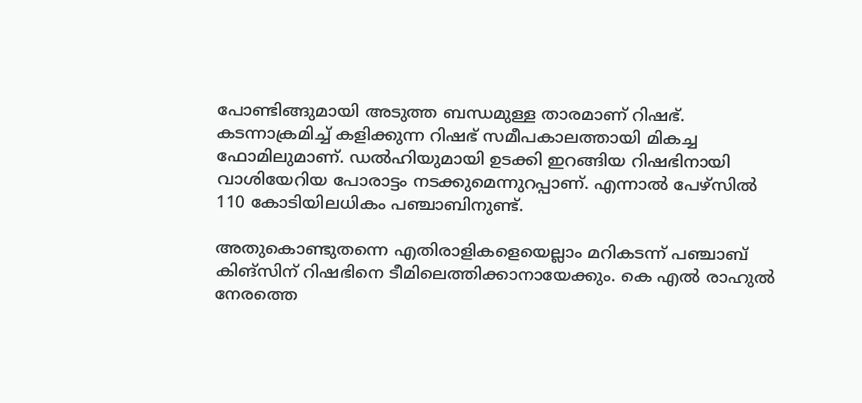പോണ്ടിങ്ങുമായി അടുത്ത ബന്ധമുള്ള താരമാണ് റിഷഭ്. കടന്നാക്രമിച്ച് കളിക്കുന്ന റിഷഭ് സമീപകാലത്തായി മികച്ച ഫോമിലുമാണ്. ഡല്‍ഹിയുമായി ഉടക്കി ഇറങ്ങിയ റിഷഭിനായി വാശിയേറിയ പോരാട്ടം നടക്കുമെന്നുറപ്പാണ്. എന്നാല്‍ പേഴ്‌സില്‍ 110 കോടിയിലധികം പഞ്ചാബിനുണ്ട്.

അതുകൊണ്ടുതന്നെ എതിരാളികളെയെല്ലാം മറികടന്ന് പഞ്ചാബ് കിങ്‌സിന് റിഷഭിനെ ടീമിലെത്തിക്കാനായേക്കും. കെ എല്‍ രാഹുല്‍ നേരത്തെ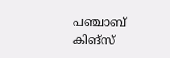പഞ്ചാബ് കിങ്‌സ്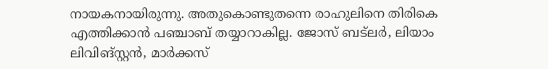നായകനായിരുന്നു. അതുകൊണ്ടുതന്നെ രാഹുലിനെ തിരികെ എത്തിക്കാന്‍ പഞ്ചാബ് തയ്യാറാകില്ല. ജോസ് ബട്‌ലര്‍, ലിയാം ലിവിങ്‌സ്റ്റന്‍, മാര്‍ക്കസ്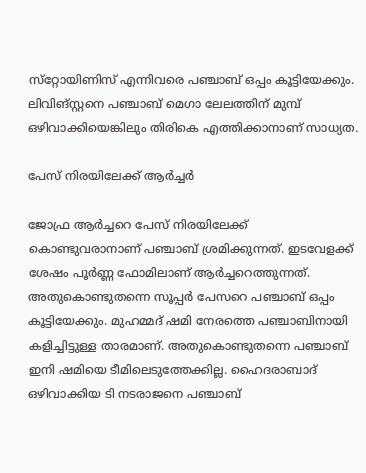സ്‌റ്റോയിണിസ് എന്നിവരെ പഞ്ചാബ് ഒപ്പം കൂട്ടിയേക്കും. ലിവിങ്സ്റ്റനെ പഞ്ചാബ് മെഗാ ലേലത്തിന് മുമ്പ് ഒഴിവാക്കിയെങ്കിലും തിരികെ എത്തിക്കാനാണ് സാധ്യത.

പേസ് നിരയിലേക്ക് ആര്‍ച്ചര്‍

ജോഫ്ര ആര്‍ച്ചറെ പേസ് നിരയിലേക്ക് കൊണ്ടുവരാനാണ് പഞ്ചാബ് ശ്രമിക്കുന്നത്. ഇടവേളക്ക് ശേഷം പൂര്‍ണ്ണ ഫോമിലാണ് ആര്‍ച്ചറെത്തുന്നത്. അതുകൊണ്ടുതന്നെ സൂപ്പര്‍ പേസറെ പഞ്ചാബ് ഒപ്പം കൂട്ടിയേക്കും. മുഹമ്മദ് ഷമി നേരത്തെ പഞ്ചാബിനായി കളിച്ചിട്ടുള്ള താരമാണ്. അതുകൊണ്ടുതന്നെ പഞ്ചാബ് ഇനി ഷമിയെ ടീമിലെടുത്തേക്കില്ല. ഹൈദരാബാദ് ഒഴിവാക്കിയ ടി നടരാജനെ പഞ്ചാബ്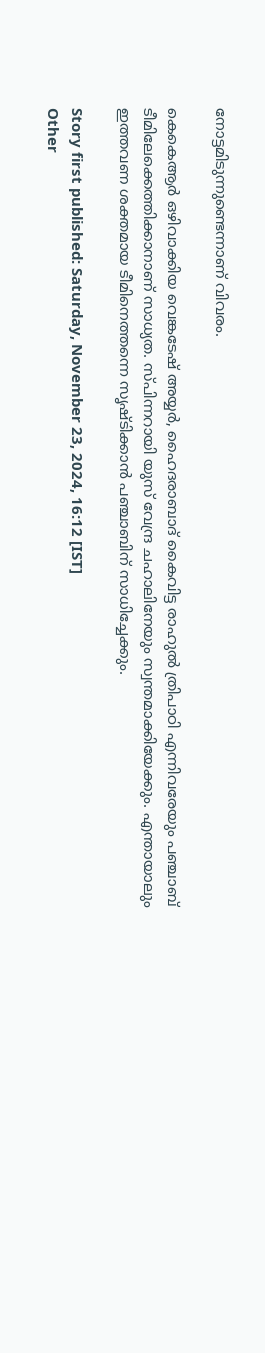നോട്ടമിടുന്നുണ്ടെന്നാണ് വിവരം.

കെകെആര്‍ ഒഴിവാക്കിയ വെങ്കടേഷ് അയ്യര്‍, ഹൈദരാബാദ് കൈവിട്ട രാഹുല്‍ ത്രിപാഠി എന്നിവരേയും പഞ്ചാബ് ടീമിലേക്കെത്തിക്കാനാണ് സാധ്യത. സ്പിന്നറായി യുസ് വേന്ദ്ര ചഹാലിനേയും സ്വന്തമാക്കിയേക്കും. എന്തായാലും ഇത്തവണ ശക്തമായ ടീമിനെത്തന്നെ സൃഷ്ടിക്കാന്‍ പഞ്ചാബിന് സാധിച്ചേക്കും.

Story first published: Saturday, November 23, 2024, 16:12 [IST]
Other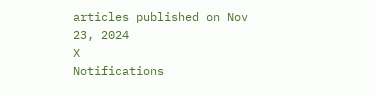articles published on Nov 23, 2024
X
Notifications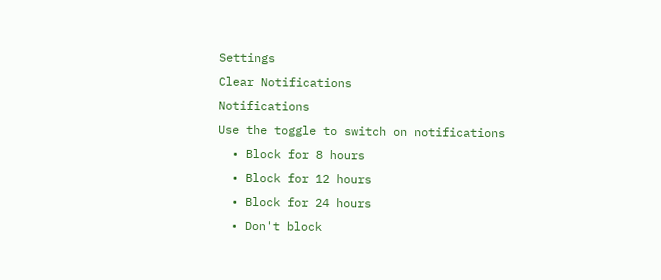Settings
Clear Notifications
Notifications
Use the toggle to switch on notifications
  • Block for 8 hours
  • Block for 12 hours
  • Block for 24 hours
  • Don't block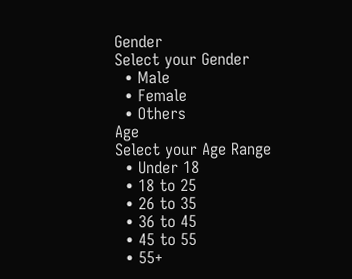Gender
Select your Gender
  • Male
  • Female
  • Others
Age
Select your Age Range
  • Under 18
  • 18 to 25
  • 26 to 35
  • 36 to 45
  • 45 to 55
  • 55+